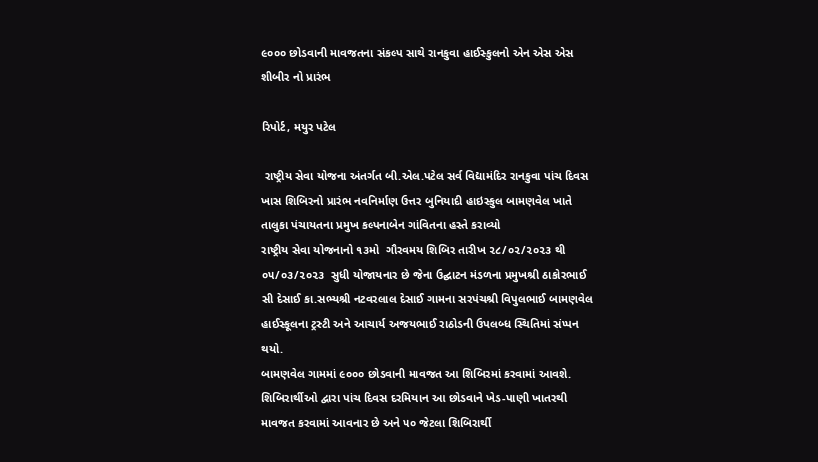૯૦૦૦ છોડવાની માવજતના સંકલ્પ સાથે રાનકુવા હાઈસ્કુલનો એન એસ એસ શીબીર નો પ્રારંભ

રિપોર્ટ, મયુર પટેલ

 રાષ્ટ્રીય સેવા યોજના અંતર્ગત બી.એલ.પટેલ સર્વ વિદ્યામંદિર રાનકુવા પાંચ દિવસ ખાસ શિબિરનો પ્રારંભ નવનિર્માણ ઉત્તર બુનિયાદી હાઇસ્કુલ બામણવેલ ખાતે તાલુકા પંચાયતના પ્રમુખ કલ્પનાબેન ગાંવિતના હસ્તે કરાવ્યો
રાષ્ટ્રીય સેવા યોજનાનો ૧૩મો  ગૌરવમય શિબિર તારીખ ૨૮/૦૨/૨૦૨૩ થી ૦૫/૦૩/૨૦૨૩  સુધી યોજાયનાર છે જેના ઉદ્ઘાટન મંડળના પ્રમુખશ્રી ઠાકોરભાઈ સી દેસાઈ કા.સભ્યશ્રી નટવરલાલ દેસાઈ ગામના સરપંચશ્રી વિપુલભાઈ બામણવેલ હાઈસ્કૂલના ટ્રસ્ટી અને આચાર્ય અજયભાઈ રાઠોડની ઉપલબ્ધ સ્થિતિમાં સંપ્પન થયો.
બામણવેલ ગામમાં ૯૦૦૦ છોડવાની માવજત આ શિબિરમાં કરવામાં આવશે. શિબિરાર્થીઓ દ્વારા પાંચ દિવસ દરમિયાન આ છોડવાને ખેડ-પાણી ખાતરથી માવજત કરવામાં આવનાર છે અને ૫૦ જેટલા શિબિરાર્થી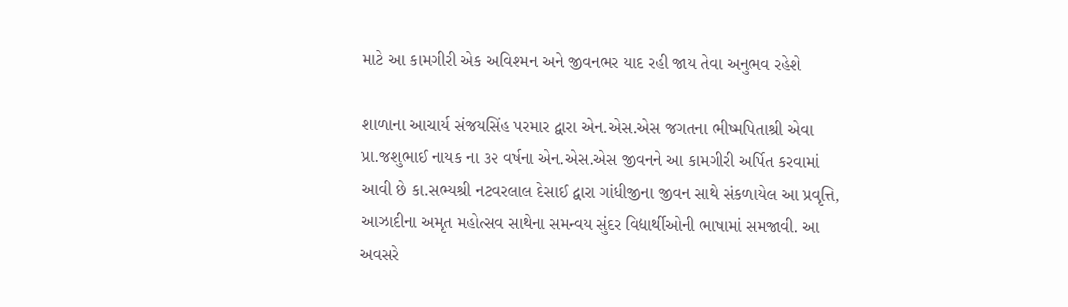માટે આ કામગીરી એક અવિશ્મન અને જીવનભર યાદ રહી જાય તેવા અનુભવ રહેશે

શાળાના આચાર્ય સંજયસિંહ પરમાર દ્વારા એન.એસ.એસ જગતના ભીષ્મપિતાશ્રી એવા પ્રા.જશુભાઈ નાયક ના ૩૨ વર્ષના એન.એસ.એસ જીવનને આ કામગીરી અર્પિત કરવામાં આવી છે કા.સભ્યશ્રી નટવરલાલ દેસાઈ દ્વારા ગાંધીજીના જીવન સાથે સંકળાયેલ આ પ્રવૃત્તિ, આઝાદીના અમૃત મહોત્સવ સાથેના સમન્વય સુંદર વિદ્યાર્થીઓની ભાષામાં સમજાવી. આ અવસરે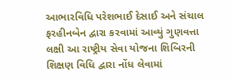આભારવિધિ પરેશભાઈ દેસાઈ અને સંચાલ ફરહીનબેન દ્વારા કરવામાં આવ્યું ગુણવત્તા લક્ષી આ રાષ્ટ્રીય સેવા યોજના શિબિરની શિક્ષણ વિધિ દ્વારા નોંધ લેવામાં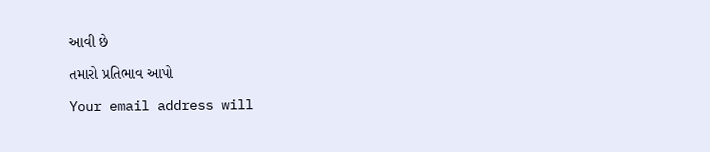આવી છે

તમારો પ્રતિભાવ આપો

Your email address will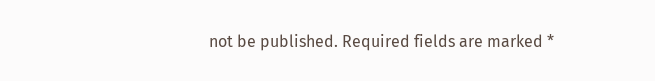not be published. Required fields are marked *